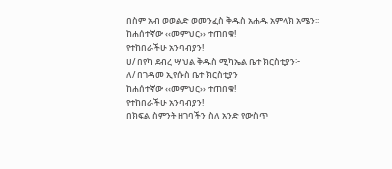በስም አብ ወወልድ ወመንፈስ ቅዱስ አሐዱ አምላክ አሜን፡፡
ከሐሰተኛው ‹‹መምህር›› ተጠበቁ!
የተከበራችሁ አንባብያን!
ሀ/ በየካ ደብረ ሣህል ቅዱስ ሚካኤል ቤተ ክርስቲያን፦
ለ/ በገዳመ ኢየሱስ ቤተ ክርስቲያን
ከሐሰተኛው ‹‹መምህር›› ተጠበቁ!
የተከበራችሁ አንባብያን!
በክፍል ስምንት ዘገባችን ስለ አንድ የውስጥ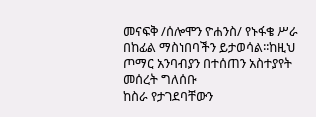መናፍቅ /ሰሎሞን ዮሐንስ/ የኑፋቄ ሥራ በከፊል ማስነበባችን ይታወሳል፡፡ከዚህ ጦማር አንባብያን በተሰጠን አስተያየት መሰረት ግለሰቡ
ከስራ የታገደባቸውን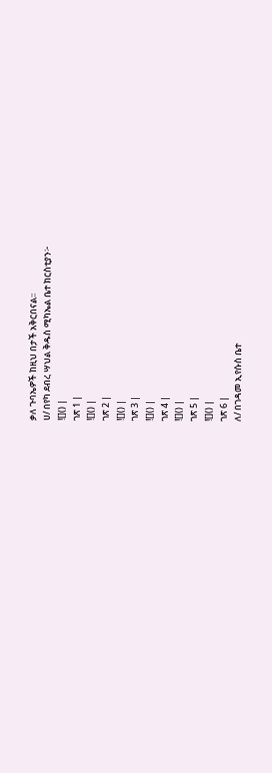ቃለ ጉባኤዎች ከዚህ በታች አቅርበናል፡፡
ሀ/ በየካ ደብረ ሣህል ቅዱስ ሚካኤል ቤተ ክርስቲያን፦
![]() |
ገጽ 1 |
![]() |
ገጽ 2 |
![]() |
ገጽ 3 |
![]() |
ገጽ 4 |
![]() |
ገጽ 5 |
![]() |
ገጽ 6 |
ለ/ በገዳመ ኢየሱስ ቤተ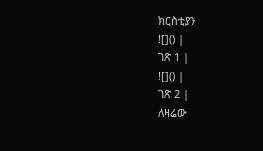ክርስቲያን
![]() |
ገጽ 1 |
![]() |
ገጽ 2 |
ለዛሬው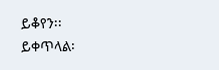ይቆየን፡፡
ይቀጥላል፡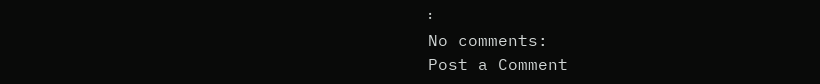፡
No comments:
Post a Comment